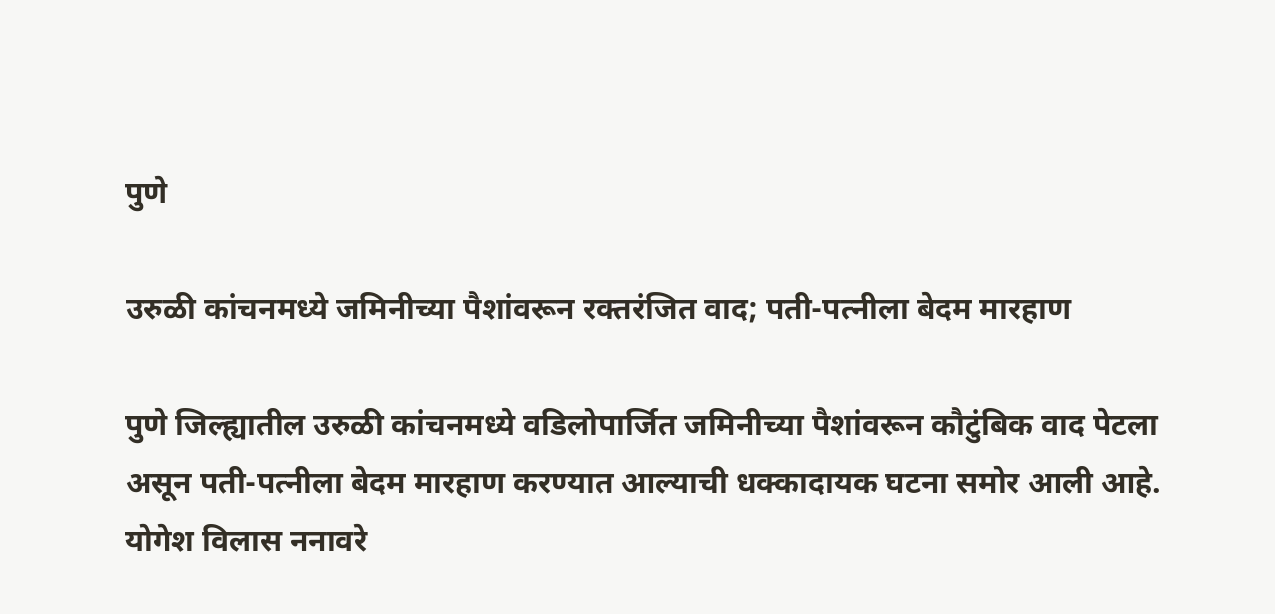पुणे

उरुळी कांचनमध्ये जमिनीच्या पैशांवरून रक्तरंजित वाद; पती-पत्नीला बेदम मारहाण

पुणे जिल्ह्यातील उरुळी कांचनमध्ये वडिलोपार्जित जमिनीच्या पैशांवरून कौटुंबिक वाद पेटला असून पती-पत्नीला बेदम मारहाण करण्यात आल्याची धक्कादायक घटना समोर आली आहे.
योगेश विलास ननावरे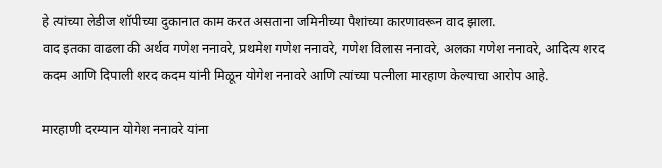हे त्यांच्या लेडीज शॉपीच्या दुकानात काम करत असताना जमिनीच्या पैशांच्या कारणावरून वाद झाला.
वाद इतका वाढला की अर्थव गणेश ननावरे, प्रथमेश गणेश ननावरे, गणेश विलास ननावरे, अलका गणेश ननावरे, आदित्य शरद कदम आणि दिपाली शरद कदम यांनी मिळून योगेश ननावरे आणि त्यांच्या पत्नीला मारहाण केल्याचा आरोप आहे.

मारहाणी दरम्यान योगेश ननावरे यांना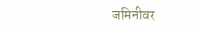जमिनीवर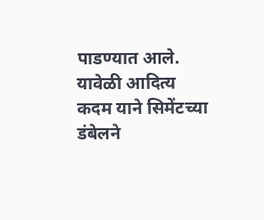पाडण्यात आले.
यावेळी आदित्य कदम याने सिमेंटच्या डंबेलने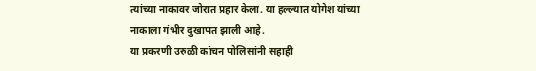त्यांच्या नाकावर जोरात प्रहार केला. या हल्ल्यात योगेश यांच्या नाकाला गंभीर दुखापत झाली आहे.
या प्रकरणी उरुळी कांचन पोलिसांनी सहाही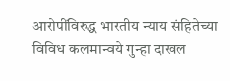आरोपींविरुद्ध भारतीय न्याय संहितेच्या विविध कलमान्वये गुन्हा दाखल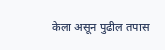केला असून पुढील तपास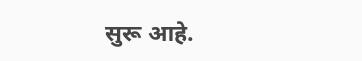सुरू आहे.